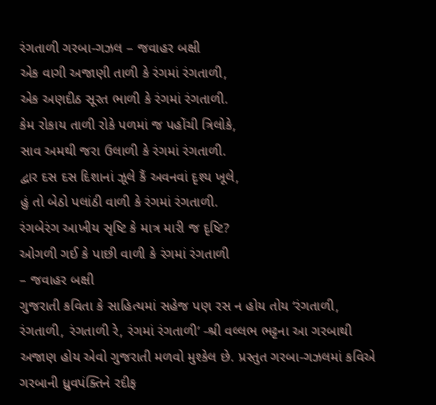રંગતાળી ગરબા-ગઝલ – જવાહર બક્ષી
એક વાગી અજાણી તાળી કે રંગમાં રંગતાળી,
એક અણદીઠ સૂરત ભાળી કે રંગમાં રંગતાળી.
કેમ રોકાય તાળી રોકે પળમાં જ પહોંચી ત્રિલોકે,
સાવ અમથી જરા ઉલાળી કે રંગમાં રંગતાળી.
દ્વાર દસ દસ દિશાનાં ઝૂલે કૈં અવનવાં દૃશ્ય ખૂલે,
હું તો બેઠો પલાંઠી વાળી કે રંગમાં રંગતાળી.
રંગબેરંગ આખીય સૃષ્ટિ કે માત્ર મારી જ દૃષ્ટિ?
ઓગળી ગઈ કે પાછી વાળી કે રંગમાં રંગતાળી
– જવાહર બક્ષી
ગુજરાતી કવિતા કે સાહિત્યમાં સહેજ પણ રસ ન હોય તોય ‘રંગતાળી, રંગતાળી, રંગતાળી રે, રંગમાં રંગતાળી’ -શ્રી વલ્લભ ભટ્ટના આ ગરબાથી અજાણ હોય એવો ગુજરાતી મળવો મુશ્કેલ છે. પ્રસ્તુત ગરબા-ગઝલમાં કવિએ ગરબાની ધ્રુવપંક્તિને રદીફ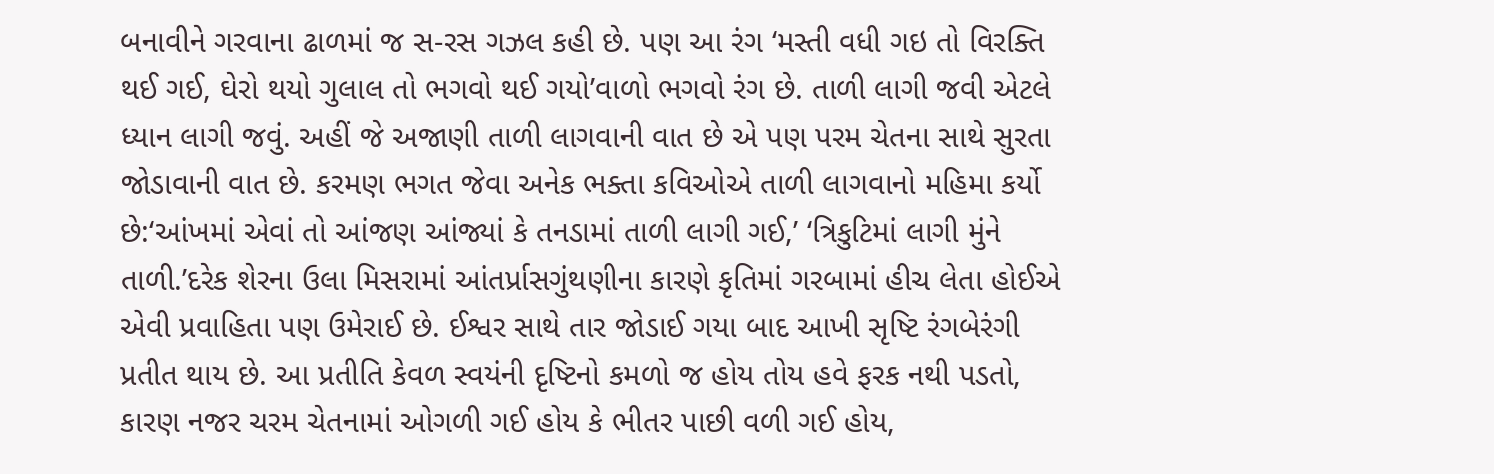બનાવીને ગરવાના ઢાળમાં જ સ-રસ ગઝલ કહી છે. પણ આ રંગ ‘મસ્તી વધી ગઇ તો વિરક્તિ થઈ ગઈ, ઘેરો થયો ગુલાલ તો ભગવો થઈ ગયો’વાળો ભગવો રંગ છે. તાળી લાગી જવી એટલે ધ્યાન લાગી જવું. અહીં જે અજાણી તાળી લાગવાની વાત છે એ પણ પરમ ચેતના સાથે સુરતા જોડાવાની વાત છે. કરમણ ભગત જેવા અનેક ભક્તા કવિઓએ તાળી લાગવાનો મહિમા કર્યો છે:‘આંખમાં એવાં તો આંજણ આંજ્યાં કે તનડામાં તાળી લાગી ગઈ,’ ‘ત્રિકુટિમાં લાગી મુંને તાળી.’દરેક શેરના ઉલા મિસરામાં આંતર્પ્રાસગુંથણીના કારણે કૃતિમાં ગરબામાં હીચ લેતા હોઈએ એવી પ્રવાહિતા પણ ઉમેરાઈ છે. ઈશ્વર સાથે તાર જોડાઈ ગયા બાદ આખી સૃષ્ટિ રંગબેરંગી પ્રતીત થાય છે. આ પ્રતીતિ કેવળ સ્વયંની દૃષ્ટિનો કમળો જ હોય તોય હવે ફરક નથી પડતો, કારણ નજર ચરમ ચેતનામાં ઓગળી ગઈ હોય કે ભીતર પાછી વળી ગઈ હોય,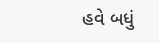હવે બધું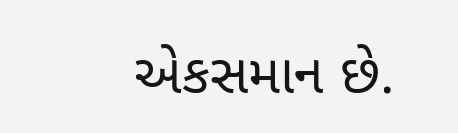એકસમાન છે.